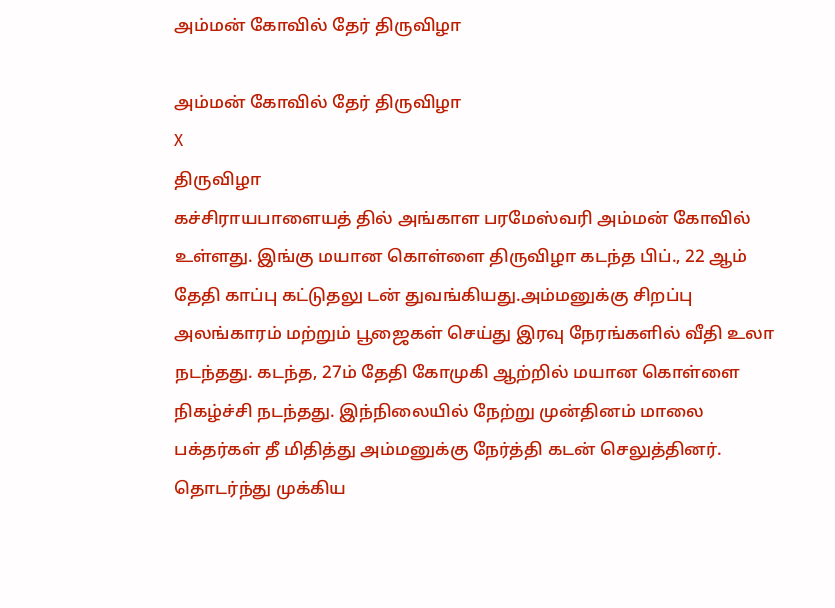அம்மன் கோவில் தேர் திருவிழா

அம்மன் கோவில் தேர் திருவிழா
X
திருவிழா
கச்சிராயபாளையத் தில் அங்காள பரமேஸ்வரி அம்மன் கோவில் உள்ளது. இங்கு மயான கொள்ளை திருவிழா கடந்த பிப்., 22 ஆம் தேதி காப்பு கட்டுதலு டன் துவங்கியது.அம்மனுக்கு சிறப்பு அலங்காரம் மற்றும் பூஜைகள் செய்து இரவு நேரங்களில் வீதி உலா நடந்தது. கடந்த, 27ம் தேதி கோமுகி ஆற்றில் மயான கொள்ளை நிகழ்ச்சி நடந்தது. இந்நிலையில் நேற்று முன்தினம் மாலை பக்தர்கள் தீ மிதித்து அம்மனுக்கு நேர்த்தி கடன் செலுத்தினர். தொடர்ந்து முக்கிய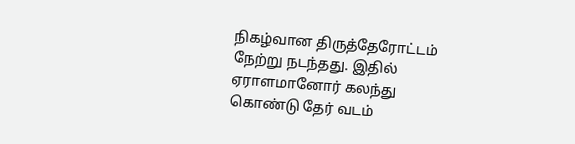நிகழ்வான திருத்தேரோட்டம் நேற்று நடந்தது. இதில் ஏராளமானோர் கலந்து கொண்டு தேர் வடம்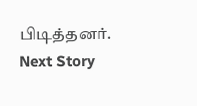பிடித்தனர்.
Next Story